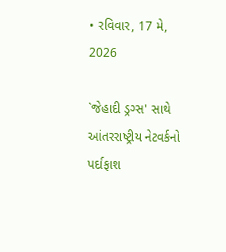• રવિવાર, 17 મે, 2026

`જેહાદી ડ્રગ્સ' સાથે આંતરરાષ્ટ્રીય નેટવર્કનો પર્દાફાશ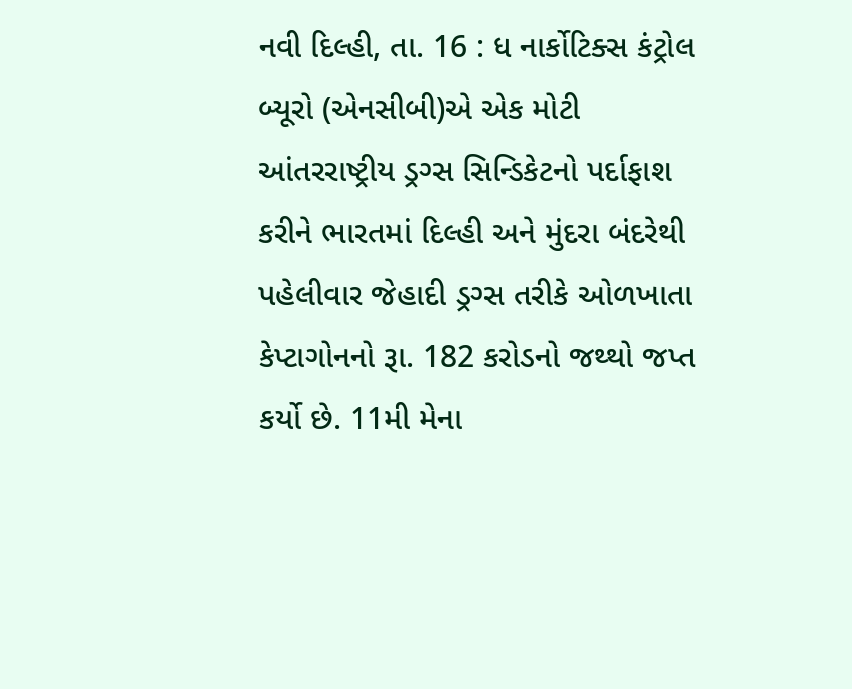નવી દિલ્હી, તા. 16 : ધ નાર્કોટિક્સ કંટ્રોલ બ્યૂરો (એનસીબી)એ એક મોટી આંતરરાષ્ટ્રીય ડ્રગ્સ સિન્ડિકેટનો પર્દાફાશ કરીને ભારતમાં દિલ્હી અને મુંદરા બંદરેથી પહેલીવાર જેહાદી ડ્રગ્સ તરીકે ઓળખાતા કેપ્ટાગોનનો રૂા. 182 કરોડનો જથ્થો જપ્ત કર્યો છે. 11મી મેના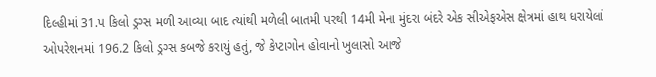દિલ્હીમાં 31.પ કિલો ડ્રગ્સ મળી આવ્યા બાદ ત્યાંથી મળેલી બાતમી પરથી 14મી મેના મુંદરા બંદરે એક સીએફએસ ક્ષેત્રમાં હાથ ધરાયેલાં ઓપરેશનમાં 196.2 કિલો ડ્રગ્સ કબજે કરાયું હતું, જે કેપ્ટાગોન હોવાનો ખુલાસો આજે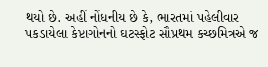થયો છે. અહીં નોંધનીય છે કે, ભારતમાં પહેલીવાર પકડાયેલા કેપ્ટાગોનનો ઘટસ્ફોટ સૌપ્રથમ કચ્છમિત્રએ જ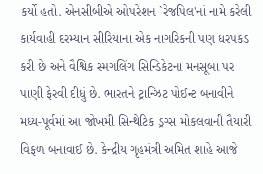કર્યો હતો. એનસીબીએ ઓપરેશન `રેજપિલ'નાં નામે કરેલી  કાર્યવાહી દરમ્યાન સીરિયાના એક નાગરિકની પણ ધરપકડ કરી છે અને વૈશ્વિક સ્મગલિંગ સિન્ડિકેટના મનસૂબા પર પાણી ફેરવી દીધું છે. ભારતને ટ્રાન્ઝિટ પોઈન્ટ બનાવીને મધ્ય-પૂર્વમાં આ જોખમી સિન્થેટિક ડ્રગ્સ મોકલવાની તૈયારી વિફળ બનાવાઈ છે. કેન્દ્રીય ગૃહમંત્રી અમિત શાહે આજે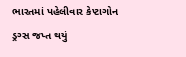ભારતમાં પહેલીવાર કેપ્ટાગોન ડ્રગ્સ જપ્ત થયું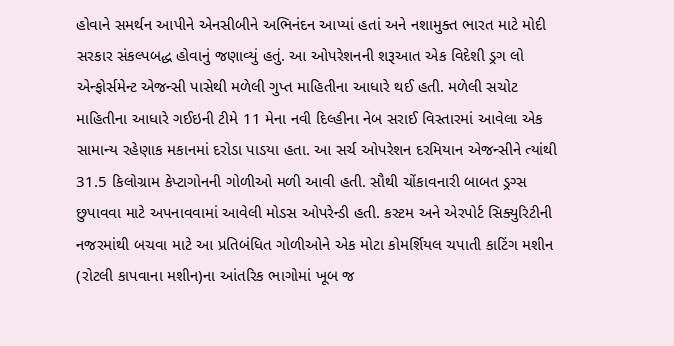હોવાને સમર્થન આપીને એનસીબીને અભિનંદન આપ્યાં હતાં અને નશામુક્ત ભારત માટે મોદી સરકાર સંકલ્પબદ્ધ હોવાનું જણાવ્યું હતું. આ ઓપરેશનની શરૂઆત એક વિદેશી ડ્રગ લો એન્ફોર્સમેન્ટ એજન્સી પાસેથી મળેલી ગુપ્ત માહિતીના આધારે થઈ હતી. મળેલી સચોટ માહિતીના આધારે ગઈઇની ટીમે 11 મેના નવી દિલ્હીના નેબ સરાઈ વિસ્તારમાં આવેલા એક સામાન્ય રહેણાક મકાનમાં દરોડા પાડયા હતા. આ સર્ચ ઓપરેશન દરમિયાન એજન્સીને ત્યાંથી 31.5 કિલોગ્રામ કેપ્ટાગોનની ગોળીઓ મળી આવી હતી. સૌથી ચોંકાવનારી બાબત ડ્રગ્સ છુપાવવા માટે અપનાવવામાં આવેલી મોડસ ઓપરેન્ડી હતી. કસ્ટમ અને એરપોર્ટ સિક્યુરિટીની નજરમાંથી બચવા માટે આ પ્રતિબંધિત ગોળીઓને એક મોટા કોમર્શિયલ ચપાતી કાટિંગ મશીન (રોટલી કાપવાના મશીન)ના આંતરિક ભાગોમાં ખૂબ જ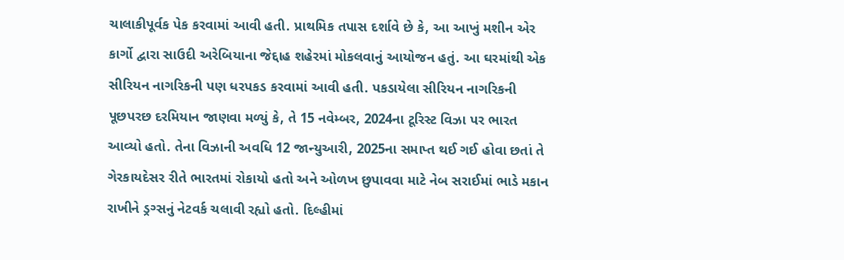ચાલાકીપૂર્વક પેક કરવામાં આવી હતી. પ્રાથમિક તપાસ દર્શાવે છે કે, આ આખું મશીન એર કાર્ગો દ્વારા સાઉદી અરેબિયાના જેદ્દાહ શહેરમાં મોકલવાનું આયોજન હતું. આ ઘરમાંથી એક સીરિયન નાગરિકની પણ ધરપકડ કરવામાં આવી હતી. પકડાયેલા સીરિયન નાગરિકની પૂછપરછ દરમિયાન જાણવા મળ્યું કે, તે 15 નવેમ્બર, 2024ના ટૂરિસ્ટ વિઝા પર ભારત આવ્યો હતો. તેના વિઝાની અવધિ 12 જાન્યુઆરી, 2025ના સમાપ્ત થઈ ગઈ હોવા છતાં તે ગેરકાયદેસર રીતે ભારતમાં રોકાયો હતો અને ઓળખ છુપાવવા માટે નેબ સરાઈમાં ભાડે મકાન રાખીને ડ્રગ્સનું નેટવર્ક ચલાવી રહ્યો હતો. દિલ્હીમાં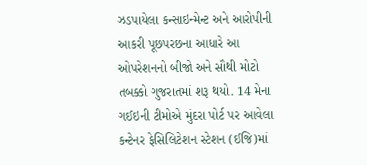ઝડપાયેલા કન્સાઇન્મેન્ટ અને આરોપીની આકરી પૂછપરછના આધારે આ ઓપરેશનનો બીજો અને સૌથી મોટો તબક્કો ગુજરાતમાં શરૂ થયો. 14 મેના ગઈઇની ટીમોએ મુંદરા પોર્ટ પર આવેલા કન્ટેનર ફેસિલિટેશન સ્ટેશન (ઈજિ)માં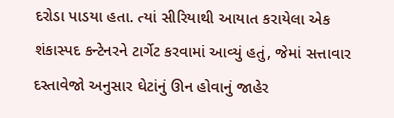દરોડા પાડયા હતા. ત્યાં સીરિયાથી આયાત કરાયેલા એક શંકાસ્પદ કન્ટેનરને ટાર્ગેટ કરવામાં આવ્યું હતું, જેમાં સત્તાવાર દસ્તાવેજો અનુસાર ઘેટાંનું ઊન હોવાનું જાહેર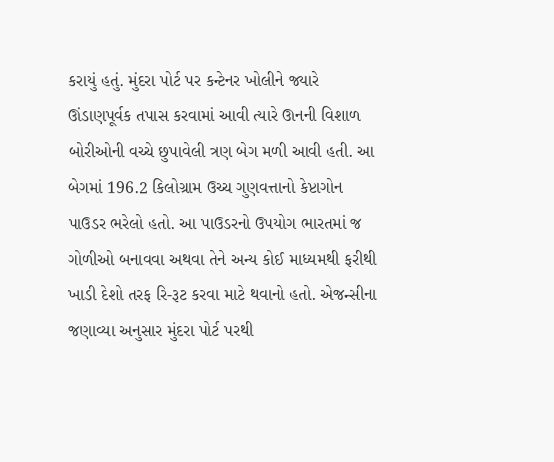કરાયું હતું. મુંદરા પોર્ટ પર કન્ટેનર ખોલીને જ્યારે ઊંડાણપૂર્વક તપાસ કરવામાં આવી ત્યારે ઊનની વિશાળ બોરીઓની વચ્ચે છુપાવેલી ત્રણ બેગ મળી આવી હતી. આ બેગમાં 196.2 કિલોગ્રામ ઉચ્ચ ગુણવત્તાનો કેપ્ટાગોન પાઉડર ભરેલો હતો. આ પાઉડરનો ઉપયોગ ભારતમાં જ ગોળીઓ બનાવવા અથવા તેને અન્ય કોઈ માધ્યમથી ફરીથી ખાડી દેશો તરફ રિ-રૂટ કરવા માટે થવાનો હતો. એજન્સીના જણાવ્યા અનુસાર મુંદરા પોર્ટ પરથી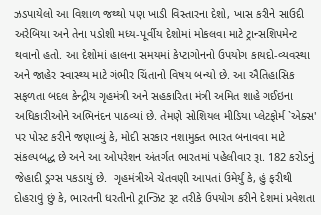ઝડપાયેલો આ વિશાળ જથ્થો પણ ખાડી વિસ્તારના દેશો, ખાસ કરીને સાઉદી અરેબિયા અને તેના પડોશી મધ્ય-પૂર્વીય દેશોમાં મોકલવા માટે ટ્રાન્સશિપમેન્ટ થવાનો હતો. આ દેશોમાં હાલના સમયમાં કેપ્ટાગોનનો ઉપયોગ કાયદો-વ્યવસ્થા અને જાહેર સ્વાસ્થ્ય માટે ગંભીર ચિંતાનો વિષય બન્યો છે. આ ઐતિહાસિક સફળતા બદલ કેન્દ્રીય ગૃહમંત્રી અને સહકારિતા મંત્રી અમિત શાહે ગઈઇના અધિકારીઓને અભિનંદન પાઠવ્યાં છે. તેમણે સોશિયલ મીડિયા પ્લેટફોર્મ `એક્સ' પર પોસ્ટ કરીને જણાવ્યું કે, મોદી સરકાર નશામુક્ત ભારત બનાવવા માટે સંકલ્પબદ્ધ છે અને આ ઓપરેશન અંતર્ગત ભારતમાં પહેલીવાર રૂા. 182 કરોડનું જેહાદી ડ્રગ્સ પકડાયું છે.  ગૃહમંત્રીએ ચેતવણી આપતાં ઉમેર્યું કે, હું ફરીથી દોહરાવું છું કે, ભારતની ધરતીનો ટ્રાન્ઝિટ રૂટ તરીકે ઉપયોગ કરીને દેશમાં પ્રવેશતા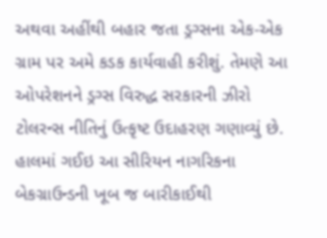અથવા અહીંથી બહાર જતા ડ્રગ્સના એક-એક ગ્રામ પર અમે કડક કાર્યવાહી કરીશું. તેમણે આ ઓપરેશનને ડ્રગ્સ વિરુદ્ધ સરકારની ઝીરો ટોલરન્સ નીતિનું ઉત્કૃષ્ટ ઉદાહરણ ગણાવ્યું છે. હાલમાં ગઈઇ આ સીરિયન નાગરિકના બેકગ્રાઉન્ડની ખૂબ જ બારીકાઈથી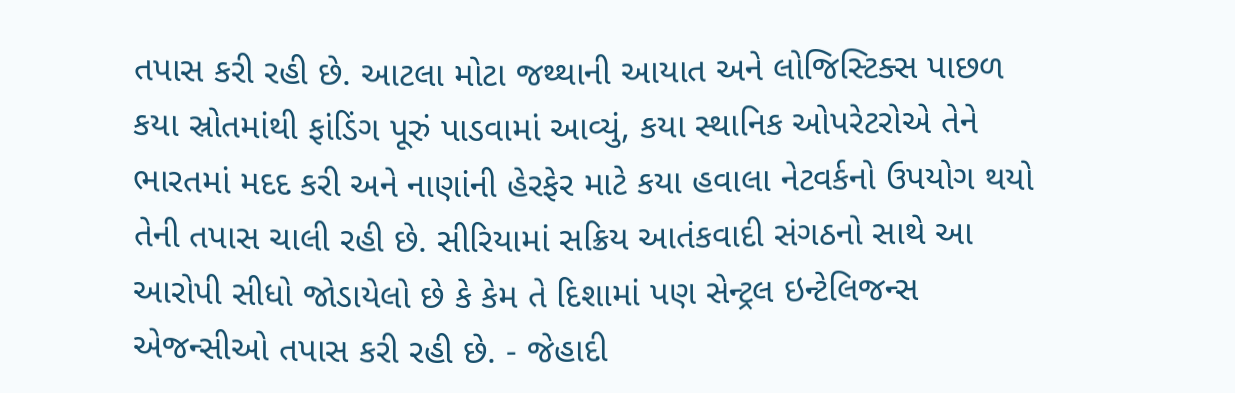તપાસ કરી રહી છે. આટલા મોટા જથ્થાની આયાત અને લોજિસ્ટિક્સ પાછળ કયા સ્રોતમાંથી ફાંડિંગ પૂરું પાડવામાં આવ્યું, કયા સ્થાનિક ઓપરેટરોએ તેને ભારતમાં મદદ કરી અને નાણાંની હેરફેર માટે કયા હવાલા નેટવર્કનો ઉપયોગ થયો તેની તપાસ ચાલી રહી છે. સીરિયામાં સક્રિય આતંકવાદી સંગઠનો સાથે આ આરોપી સીધો જોડાયેલો છે કે કેમ તે દિશામાં પણ સેન્ટ્રલ ઇન્ટેલિજન્સ એજન્સીઓ તપાસ કરી રહી છે. - જેહાદી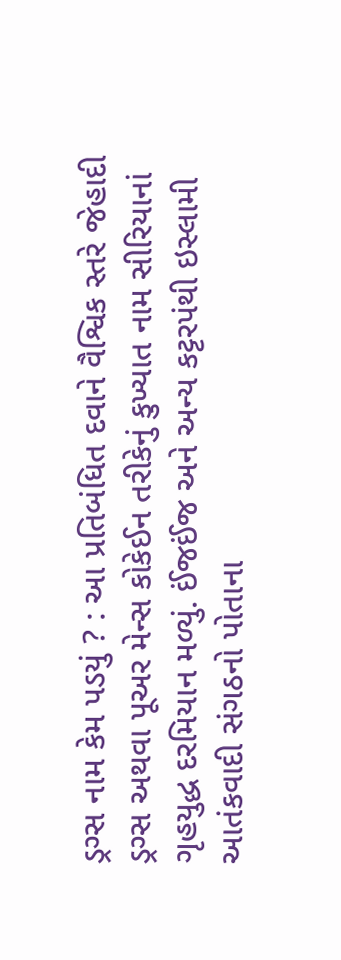ડ્રગ્સ નામ કેમ પડયું ? : આ પ્રતિબંધિત દવાને વૈશ્વિક સ્તરે જેહાદી ડ્રગ્સ અથવા પૂઅર મેન્સ કોકેઈન તરીકેનું કુખ્યાત નામ સીરિયાનાં ગૃહયુદ્ધ દરમિયાન મળ્યું. ઈંજઈંજ અને અન્ય કટ્ટરપંથી ઇસ્લામી આતંકવાદી સંગઠનો પોતાના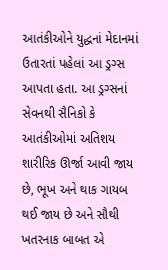આતંકીઓને યુદ્ધનાં મેદાનમાં ઉતારતાં પહેલાં આ ડ્રગ્સ આપતા હતા. આ ડ્રગ્સનાં સેવનથી સૈનિકો કે આતંકીઓમાં અતિશય શારીરિક ઊર્જા આવી જાય છે, ભૂખ અને થાક ગાયબ થઈ જાય છે અને સૌથી ખતરનાક બાબત એ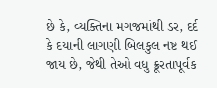છે કે, વ્યક્તિના મગજમાંથી ડર, દર્દ કે દયાની લાગણી બિલકુલ નષ્ટ થઈ જાય છે, જેથી તેઓ વધુ ક્રૂરતાપૂર્વક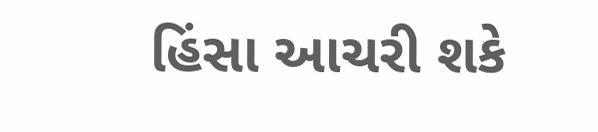હિંસા આચરી શકે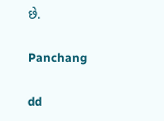છે.

Panchang

dd